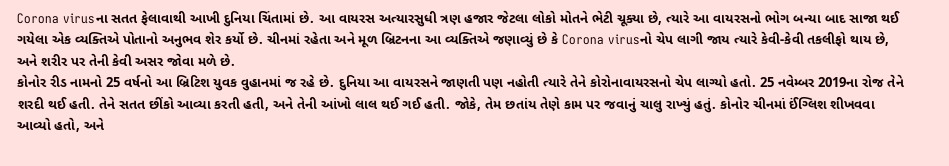Corona virusના સતત ફેલાવાથી આખી દુનિયા ચિંતામાં છે. આ વાયરસ અત્યારસુધી ત્રણ હજાર જેટલા લોકો મોતને ભેટી ચૂક્યા છે, ત્યારે આ વાયરસનો ભોગ બન્યા બાદ સાજા થઈ ગયેલા એક વ્યક્તિએ પોતાનો અનુભવ શેર કર્યો છે. ચીનમાં રહેતા અને મૂળ બ્રિટનના આ વ્યક્તિએ જણાવ્યું છે કે Corona virusનો ચેપ લાગી જાય ત્યારે કેવી-કેવી તકલીફો થાય છે, અને શરીર પર તેની કેવી અસર જોવા મળે છે.
કોનોર રીડ નામનો 25 વર્ષનો આ બ્રિટિશ યુવક વુહાનમાં જ રહે છે. દુનિયા આ વાયરસને જાણતી પણ નહોતી ત્યારે તેને કોરોનાવાયરસનો ચેપ લાગ્યો હતો. 25 નવેમ્બર 2019ના રોજ તેને શરદી થઈ હતી. તેને સતત છીંકો આવ્યા કરતી હતી, અને તેની આંખો લાલ થઈ ગઈ હતી. જોકે, તેમ છતાંય તેણે કામ પર જવાનું ચાલુ રાખ્યું હતું. કોનોર ચીનમાં ઈંગ્લિશ શીખવવા આવ્યો હતો, અને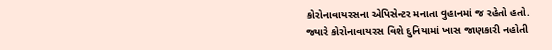કોરોનાવાયરસના એપિસેન્ટર મનાતા વુહાનમાં જ રહેતો હતો.
જ્યારે કોરોનાવાયરસ વિશે દુનિયામાં ખાસ જાણકારી નહોતી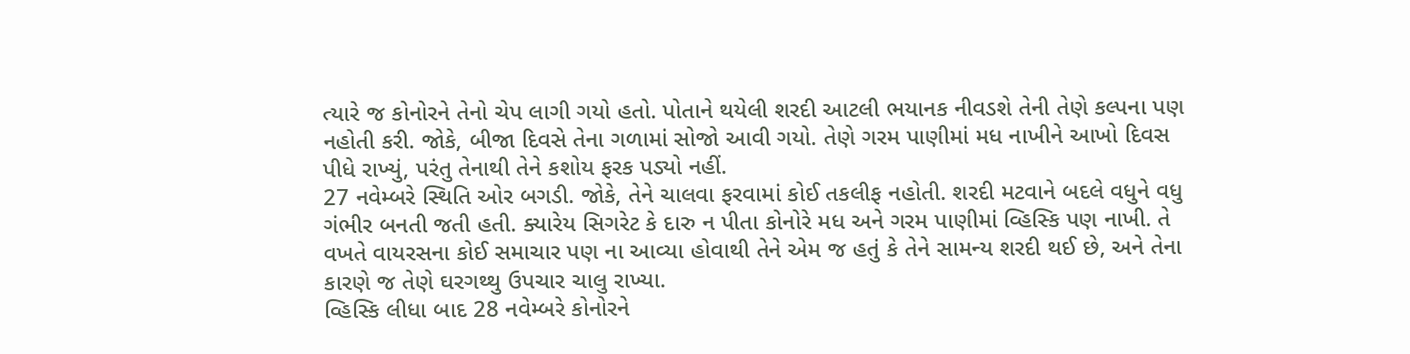ત્યારે જ કોનોરને તેનો ચેપ લાગી ગયો હતો. પોતાને થયેલી શરદી આટલી ભયાનક નીવડશે તેની તેણે કલ્પના પણ નહોતી કરી. જોકે, બીજા દિવસે તેના ગળામાં સોજો આવી ગયો. તેણે ગરમ પાણીમાં મધ નાખીને આખો દિવસ પીધે રાખ્યું, પરંતુ તેનાથી તેને કશોય ફરક પડ્યો નહીં.
27 નવેમ્બરે સ્થિતિ ઓર બગડી. જોકે, તેને ચાલવા ફરવામાં કોઈ તકલીફ નહોતી. શરદી મટવાને બદલે વધુને વધુ ગંભીર બનતી જતી હતી. ક્યારેય સિગરેટ કે દારુ ન પીતા કોનોરે મધ અને ગરમ પાણીમાં વ્હિસ્કિ પણ નાખી. તે વખતે વાયરસના કોઈ સમાચાર પણ ના આવ્યા હોવાથી તેને એમ જ હતું કે તેને સામન્ય શરદી થઈ છે, અને તેના કારણે જ તેણે ઘરગથ્થુ ઉપચાર ચાલુ રાખ્યા.
વ્હિસ્કિ લીધા બાદ 28 નવેમ્બરે કોનોરને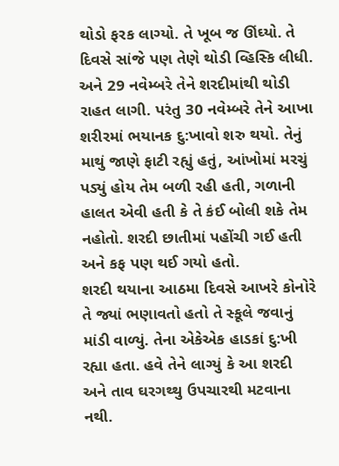થોડો ફરક લાગ્યો. તે ખૂબ જ ઊંઘ્યો. તે દિવસે સાંજે પણ તેણે થોડી વ્હિસ્કિ લીધી. અને 29 નવેમ્બરે તેને શરદીમાંથી થોડી રાહત લાગી. પરંતુ 30 નવેમ્બરે તેને આખા શરીરમાં ભયાનક દુ:ખાવો શરુ થયો. તેનું માથું જાણે ફાટી રહ્યું હતું, આંખોમાં મરચું પડ્યું હોય તેમ બળી રહી હતી, ગળાની હાલત એવી હતી કે તે કંઈ બોલી શકે તેમ નહોતો. શરદી છાતીમાં પહોંચી ગઈ હતી અને કફ પણ થઈ ગયો હતો.
શરદી થયાના આઠમા દિવસે આખરે કોનોરે તે જ્યાં ભણાવતો હતો તે સ્કૂલે જવાનું માંડી વાળ્યું. તેના એકેએક હાડકાં દુ:ખી રહ્યા હતા. હવે તેને લાગ્યું કે આ શરદી અને તાવ ઘરગથ્થુ ઉપચારથી મટવાના નથી.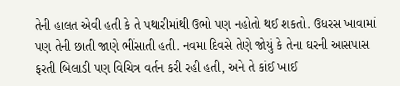તેની હાલત એવી હતી કે તે પથારીમાંથી ઉભો પણ નહોતો થઈ શકતો. ઉધરસ ખાવામાં પણ તેની છાતી જાણે ભીંસાતી હતી. નવમા દિવસે તેણે જોયું કે તેના ઘરની આસપાસ ફરતી બિલાડી પણ વિચિત્ર વર્તન કરી રહી હતી, અને તે કાંઈ ખાઈ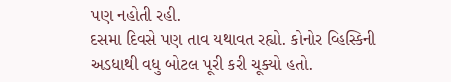પણ નહોતી રહી.
દસમા દિવસે પણ તાવ યથાવત રહ્યો. કોનોર વ્હિસ્કિની અડધાથી વધુ બોટલ પૂરી કરી ચૂક્યો હતો.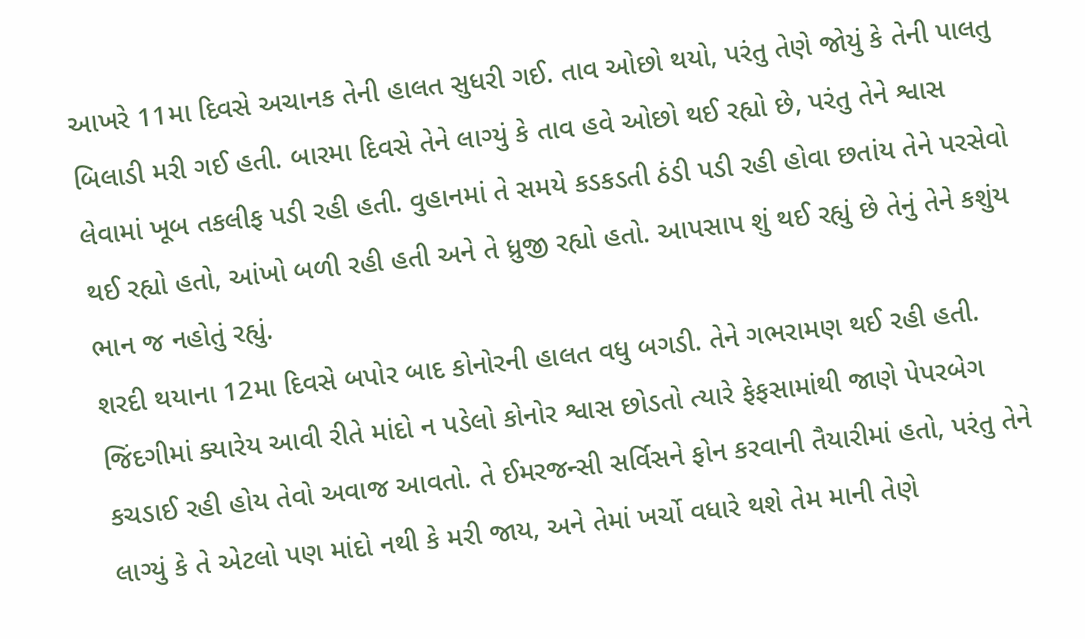આખરે 11મા દિવસે અચાનક તેની હાલત સુધરી ગઈ. તાવ ઓછો થયો, પરંતુ તેણે જોયું કે તેની પાલતુ બિલાડી મરી ગઈ હતી. બારમા દિવસે તેને લાગ્યું કે તાવ હવે ઓછો થઈ રહ્યો છે, પરંતુ તેને શ્વાસ લેવામાં ખૂબ તકલીફ પડી રહી હતી. વુહાનમાં તે સમયે કડકડતી ઠંડી પડી રહી હોવા છતાંય તેને પરસેવો થઈ રહ્યો હતો, આંખો બળી રહી હતી અને તે ધ્રુજી રહ્યો હતો. આપસાપ શું થઈ રહ્યું છે તેનું તેને કશુંય ભાન જ નહોતું રહ્યું.
શરદી થયાના 12મા દિવસે બપોર બાદ કોનોરની હાલત વધુ બગડી. તેને ગભરામણ થઈ રહી હતી. જિંદગીમાં ક્યારેય આવી રીતે માંદો ન પડેલો કોનોર શ્વાસ છોડતો ત્યારે ફેફસામાંથી જાણે પેપરબેગ કચડાઈ રહી હોય તેવો અવાજ આવતો. તે ઈમરજન્સી સર્વિસને ફોન કરવાની તૈયારીમાં હતો, પરંતુ તેને લાગ્યું કે તે એટલો પણ માંદો નથી કે મરી જાય, અને તેમાં ખર્ચો વધારે થશે તેમ માની તેણે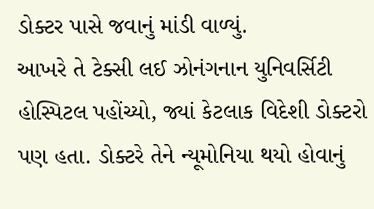ડોક્ટર પાસે જવાનું માંડી વાળ્યું.
આખરે તે ટેક્સી લઈ ઝોનંગનાન યુનિવર્સિટી હોસ્પિટલ પહોંચ્યો, જ્યાં કેટલાક વિદેશી ડોક્ટરો પણ હતા. ડોક્ટરે તેને ન્યૂમોનિયા થયો હોવાનું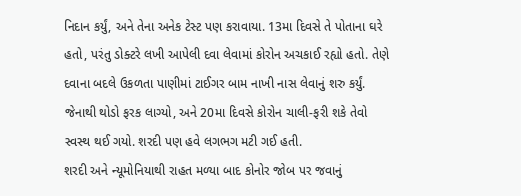નિદાન કર્યું, અને તેના અનેક ટેસ્ટ પણ કરાવાયા. 13મા દિવસે તે પોતાના ઘરે હતો, પરંતુ ડોક્ટરે લખી આપેલી દવા લેવામાં કોરોન અચકાઈ રહ્યો હતો. તેણે દવાના બદલે ઉકળતા પાણીમાં ટાઈગર બામ નાખી નાસ લેવાનું શરુ કર્યું. જેનાથી થોડો ફરક લાગ્યો, અને 20મા દિવસે કોરોન ચાલી-ફરી શકે તેવો સ્વસ્થ થઈ ગયો. શરદી પણ હવે લગભગ મટી ગઈ હતી.
શરદી અને ન્યૂમોનિયાથી રાહત મળ્યા બાદ કોનોર જોબ પર જવાનું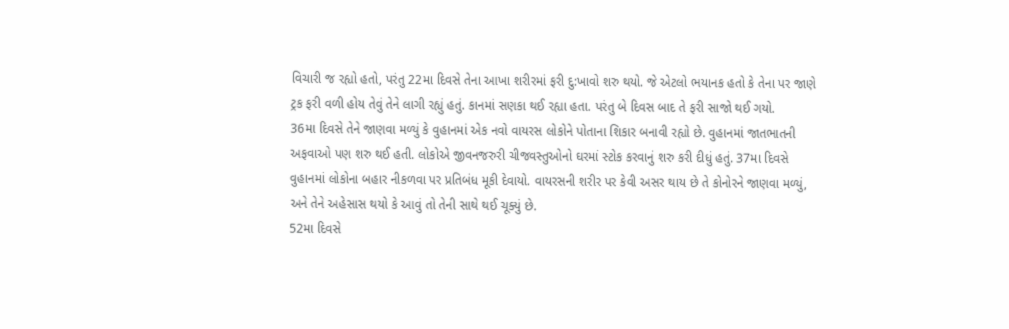વિચારી જ રહ્યો હતો, પરંતુ 22મા દિવસે તેના આખા શરીરમાં ફરી દુ:ખાવો શરુ થયો. જે એટલો ભયાનક હતો કે તેના પર જાણે ટ્રક ફરી વળી હોય તેવું તેને લાગી રહ્યું હતું. કાનમાં સણકા થઈ રહ્યા હતા. પરંતુ બે દિવસ બાદ તે ફરી સાજો થઈ ગયો.
36મા દિવસે તેને જાણવા મળ્યું કે વુહાનમાં એક નવો વાયરસ લોકોને પોતાના શિકાર બનાવી રહ્યો છે. વુહાનમાં જાતભાતની અફવાઓ પણ શરુ થઈ હતી. લોકોએ જીવનજરુરી ચીજવસ્તુઓનો ઘરમાં સ્ટોક કરવાનું શરુ કરી દીધું હતું. 37મા દિવસે વુહાનમાં લોકોના બહાર નીકળવા પર પ્રતિબંધ મૂકી દેવાયો. વાયરસની શરીર પર કેવી અસર થાય છે તે કોનોરને જાણવા મળ્યું, અને તેને અહેસાસ થયો કે આવું તો તેની સાથે થઈ ચૂક્યું છે.
52મા દિવસે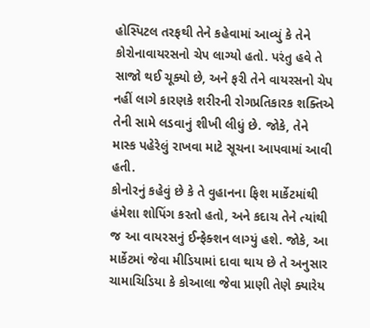હોસ્પિટલ તરફથી તેને કહેવામાં આવ્યું કે તેને કોરોનાવાયરસનો ચેપ લાગ્યો હતો. પરંતુ હવે તે સાજો થઈ ચૂક્યો છે, અને ફરી તેને વાયરસનો ચેપ નહીં લાગે કારણકે શરીરની રોગપ્રતિકારક શક્તિએ તેની સામે લડવાનું શીખી લીધું છે. જોકે, તેને માસ્ક પહેરેલું રાખવા માટે સૂચના આપવામાં આવી હતી.
કોનોરનું કહેવું છે કે તે વુહાનના ફિશ માર્કેટમાંથી હંમેશા શોપિંગ કરતો હતો, અને કદાચ તેને ત્યાંથી જ આ વાયરસનું ઈન્ફેક્શન લાગ્યું હશે. જોકે, આ માર્કેટમાં જેવા મીડિયામાં દાવા થાય છે તે અનુસાર ચામાચિડિયા કે કોઆલા જેવા પ્રાણી તેણે ક્યારેય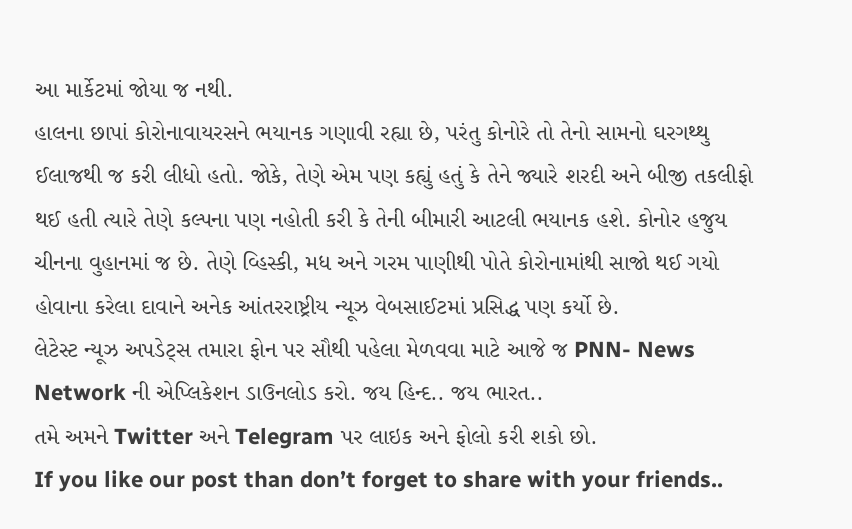આ માર્કેટમાં જોયા જ નથી.
હાલના છાપાં કોરોનાવાયરસને ભયાનક ગણાવી રહ્યા છે, પરંતુ કોનોરે તો તેનો સામનો ઘરગથ્થુ ઈલાજથી જ કરી લીધો હતો. જોકે, તેણે એમ પણ કહ્યું હતું કે તેને જ્યારે શરદી અને બીજી તકલીફો થઈ હતી ત્યારે તેણે કલ્પના પણ નહોતી કરી કે તેની બીમારી આટલી ભયાનક હશે. કોનોર હજુય ચીનના વુહાનમાં જ છે. તેણે વ્હિસ્કી, મધ અને ગરમ પાણીથી પોતે કોરોનામાંથી સાજો થઈ ગયો હોવાના કરેલા દાવાને અનેક આંતરરાષ્ટ્રીય ન્યૂઝ વેબસાઈટમાં પ્રસિદ્ધ પણ કર્યો છે.
લેટેસ્ટ ન્યૂઝ અપડેટ્સ તમારા ફોન પર સૌથી પહેલા મેળવવા માટે આજે જ PNN- News Network ની એપ્લિકેશન ડાઉનલોડ કરો. જય હિન્દ.. જય ભારત..
તમે અમને Twitter અને Telegram પર લાઇક અને ફોલો કરી શકો છો.
If you like our post than don’t forget to share with your friends..